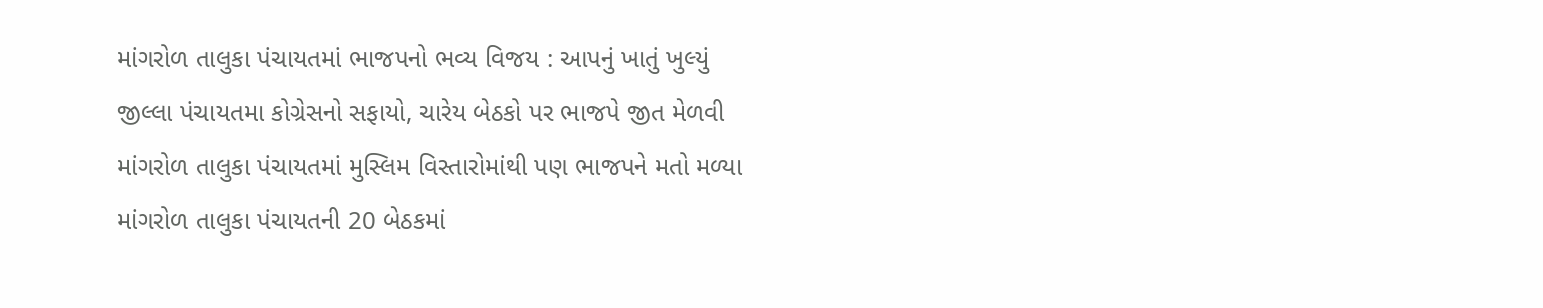માંગરોળ તાલુકા પંચાયતમાં ભાજપનો ભવ્ય વિજય : આપનું ખાતું ખુલ્યું
જીલ્લા પંચાયતમા કોગ્રેસનો સફાયો, ચારેય બેઠકો પર ભાજપે જીત મેળવી
માંગરોળ તાલુકા પંચાયતમાં મુસ્લિમ વિસ્તારોમાંથી પણ ભાજપને મતો મળ્યા
માંગરોળ તાલુકા પંચાયતની 20 બેઠકમાં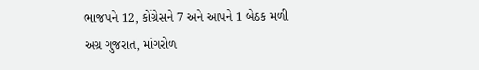ભાજપને 12, કોંગ્રેસને 7 અને આપને 1 બેઠક મળી
અગ્ર ગુજરાત, માંગરોળ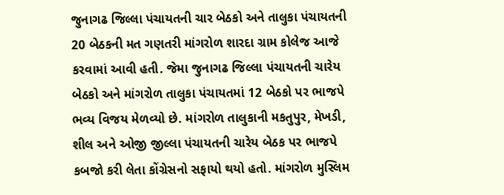જુનાગઢ જિલ્લા પંચાયતની ચાર બેઠકો અને તાલુકા પંચાયતની 20 બેઠકની મત ગણતરી માંગરોળ શારદા ગ્રામ કોલેજ આજે કરવામાં આવી હતી. જેમા જુનાગઢ જિલ્લા પંચાયતની ચારેય બેઠકો અને માંગરોળ તાલુકા પંચાયતમાં 12 બેઠકો પર ભાજપે ભવ્ય વિજય મેળવ્યો છે. માંગરોળ તાલુકાની મકતુપુર, મેખડી, શીલ અને ઓજી જીલ્લા પંચાયતની ચારેય બેઠક પર ભાજપે કબજો કરી લેતા કોંગ્રેસનો સફાયો થયો હતો. માંગરોળ મુસ્લિમ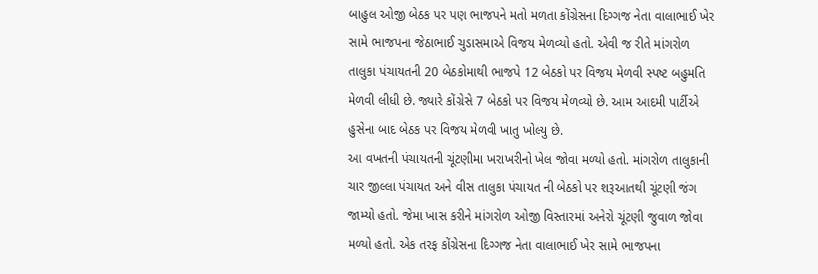બાહુલ ઓજી બેઠક પર પણ ભાજપને મતો મળતા કોંગ્રેસના દિગ્ગજ નેતા વાલાભાઈ ખેર સામે ભાજપના જેઠાભાઈ ચુડાસમાએ વિજય મેળવ્યો હતો. એવી જ રીતે માંગરોળ તાલુકા પંચાયતની 20 બેઠકોમાથી ભાજપે 12 બેઠકો પર વિજય મેળવી સ્પષ્ટ બહુમતિ મેળવી લીધી છે. જ્યારે કોંગ્રેસે 7 બેઠકો પર વિજય મેળવ્યો છે. આમ આદમી પાર્ટીએ હુસેના બાદ બેઠક પર વિજય મેળવી ખાતુ ખોલ્યુ છે.
આ વખતની પંચાયતની ચૂંટણીમા ખરાખરીનો ખેલ જોવા મળ્યો હતો. માંગરોળ તાલુકાની ચાર જીલ્લા પંચાયત અને વીસ તાલુકા પંચાયત ની બેઠકો પર શરૂઆતથી ચૂંટણી જંગ જામ્યો હતો. જેમા ખાસ કરીને માંગરોળ ઓજી વિસ્તારમાં અનેરો ચૂંટણી જુવાળ જોવા મળ્યો હતો. એક તરફ કોંગ્રેસના દિગ્ગજ નેતા વાલાભાઈ ખેર સામે ભાજપના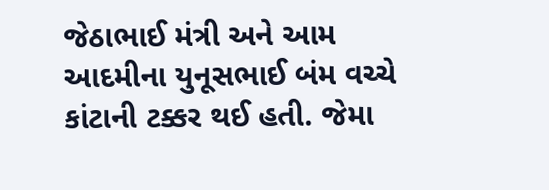જેઠાભાઈ મંત્રી અને આમ આદમીના યુનૂસભાઈ બંમ વચ્ચે કાંટાની ટક્કર થઈ હતી. જેમા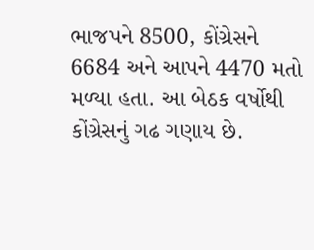ભાજપને 8500, કોંગ્રેસને 6684 અને આપને 4470 મતો મળ્યા હતા. આ બેઠક વર્ષોથી કોંગ્રેસનું ગઢ ગણાય છે.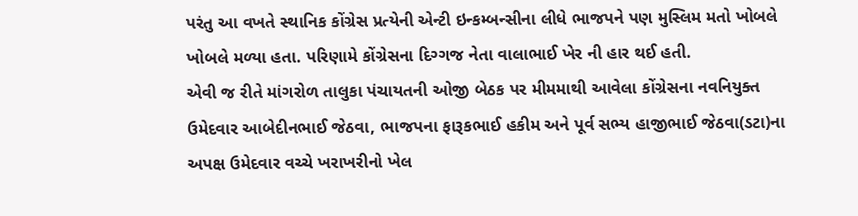પરંતુ આ વખતે સ્થાનિક કોંગ્રેસ પ્રત્યેની એન્ટી ઇન્કમ્બન્સીના લીધે ભાજપને પણ મુસ્લિમ મતો ખોબલે ખોબલે મળ્યા હતા. પરિણામે કોંગ્રેસના દિગ્ગજ નેતા વાલાભાઈ ખેર ની હાર થઈ હતી.
એવી જ રીતે માંગરોળ તાલુકા પંચાયતની ઓજી બેઠક પર મીમમાથી આવેલા કોંગ્રેસના નવનિયુક્ત ઉમેદવાર આબેદીનભાઈ જેઠવા, ભાજપના ફારૂકભાઈ હકીમ અને પૂર્વ સભ્ય હાજીભાઈ જેઠવા(ડટા)ના અપક્ષ ઉમેદવાર વચ્ચે ખરાખરીનો ખેલ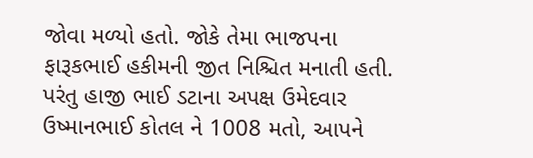જોવા મળ્યો હતો. જોકે તેમા ભાજપના ફારૂકભાઈ હકીમની જીત નિશ્ચિત મનાતી હતી. પરંતુ હાજી ભાઈ ડટાના અપક્ષ ઉમેદવાર ઉષ્માનભાઈ કોતલ ને 1008 મતો, આપને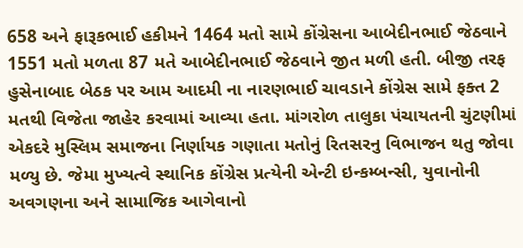658 અને ફારૂકભાઈ હકીમને 1464 મતો સામે કોંગ્રેસના આબેદીનભાઈ જેઠવાને 1551 મતો મળતા 87 મતે આબેદીનભાઈ જેઠવાને જીત મળી હતી. બીજી તરફ હુસેનાબાદ બેઠક પર આમ આદમી ના નારણભાઈ ચાવડાને કોંગ્રેસ સામે ફક્ત 2 મતથી વિજેતા જાહેર કરવામાં આવ્યા હતા. માંગરોળ તાલુકા પંચાયતની ચુંટણીમાં એકદરે મુસ્લિમ સમાજના નિર્ણાયક ગણાતા મતોનું રિતસરનુ વિભાજન થતુ જોવા મળ્યુ છે. જેમા મુખ્યત્વે સ્થાનિક કોંગ્રેસ પ્રત્યેની એન્ટી ઇન્કમ્બન્સી, યુવાનોની અવગણના અને સામાજિક આગેવાનો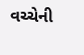વચ્ચેની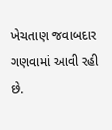ખેચતાણ જવાબદાર ગણવામાં આવી રહી છે.